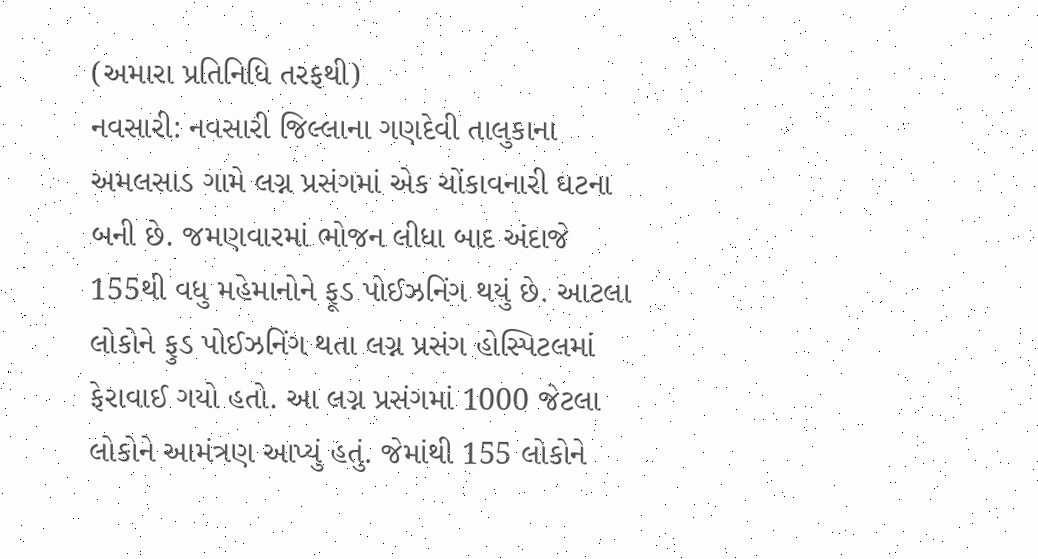(અમારા પ્રતિનિધિ તરફથી)
નવસારી: નવસારી જિલ્લાના ગણદેવી તાલુકાના અમલસાડ ગામે લગ્ન પ્રસંગમાં એક ચોંકાવનારી ઘટના બની છે. જમણવારમાં ભોજન લીધા બાદ અંદાજે 155થી વધુ મહેમાનોને ફૂડ પોઈઝનિંગ થયું છે. આટલા લોકોને ફુડ પોઈઝનિંગ થતા લગ્ન પ્રસંગ હોસ્પિટલમાં ફેરાવાઈ ગયો હતો. આ લગ્ન પ્રસંગમાં 1000 જેટલા લોકોને આમંત્રણ આપ્યું હતું. જેમાંથી 155 લોકોને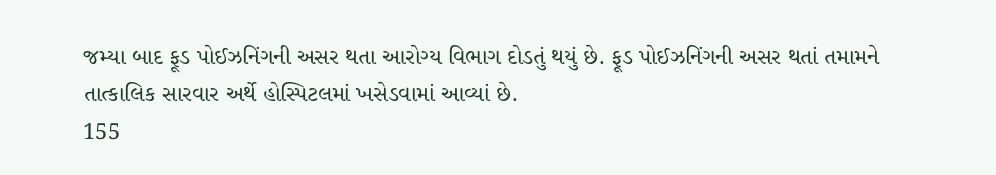જમ્યા બાદ ફૂડ પોઈઝનિંગની અસર થતા આરોગ્ય વિભાગ દોડતું થયું છે. ફૂડ પોઈઝનિંગની અસર થતાં તમામને તાત્કાલિક સારવાર અર્થે હોસ્પિટલમાં ખસેડવામાં આવ્યાં છે.
155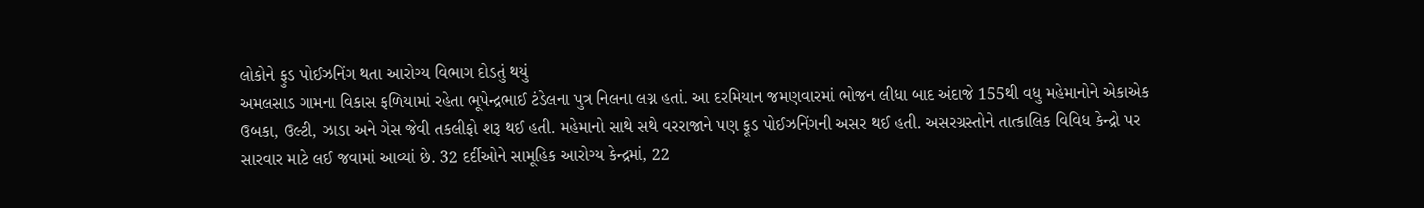લોકોને ફુડ પોઈઝનિંગ થતા આરોગ્ય વિભાગ દોડતું થયું
અમલસાડ ગામના વિકાસ ફળિયામાં રહેતા ભૂપેન્દ્રભાઈ ટંડેલના પુત્ર નિલના લગ્ન હતાં. આ દરમિયાન જમણવારમાં ભોજન લીધા બાદ અંદાજે 155થી વધુ મહેમાનોને એકાએક ઉબકા, ઉલ્ટી, ઝાડા અને ગેસ જેવી તકલીફો શરૂ થઈ હતી. મહેમાનો સાથે સથે વરરાજાને પણ ફૂડ પોઈઝનિંગની અસર થઈ હતી. અસરગ્રસ્તોને તાત્કાલિક વિવિધ કેન્દ્રો પર સારવાર માટે લઈ જવામાં આવ્યાં છે. 32 દર્દીઓને સામૂહિક આરોગ્ય કેન્દ્રમાં, 22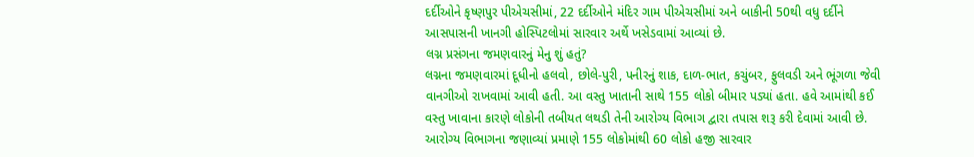દર્દીઓને કૃષ્ણપુર પીએચસીમાં, 22 દર્દીઓને મંદિર ગામ પીએચસીમાં અને બાકીની 50થી વધુ દર્દીને આસપાસની ખાનગી હોસ્પિટલોમાં સારવાર અર્થે ખસેડવામાં આવ્યાં છે.
લગ્ન પ્રસંગના જમણવારનું મેનુ શું હતું?
લગ્નના જમણવારમાં દૂધીનો હલવો, છોલે-પુરી, પનીરનું શાક, દાળ-ભાત, કચુંબર, ફુલવડી અને ભૂંગળા જેવી વાનગીઓ રાખવામાં આવી હતી. આ વસ્તુ ખાતાની સાથે 155 લોકો બીમાર પડ્યાં હતા. હવે આમાંથી કઈ વસ્તુ ખાવાના કારણે લોકોની તબીયત લથડી તેની આરોગ્ય વિભાગ દ્વારા તપાસ શરૂ કરી દેવામાં આવી છે. આરોગ્ય વિભાગના જણાવ્યાં પ્રમાણે 155 લોકોમાંથી 60 લોકો હજી સારવાર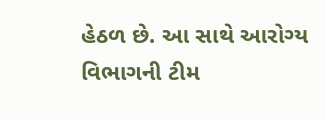હેઠળ છે. આ સાથે આરોગ્ય વિભાગની ટીમ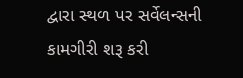દ્વારા સ્થળ પર સર્વેલન્સની કામગીરી શરૂ કરી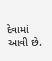દેવામાં આવી છે.